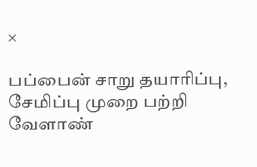×

பப்பைன் சாறு தயாரிப்பு, சேமிப்பு முறை பற்றி வேளாண்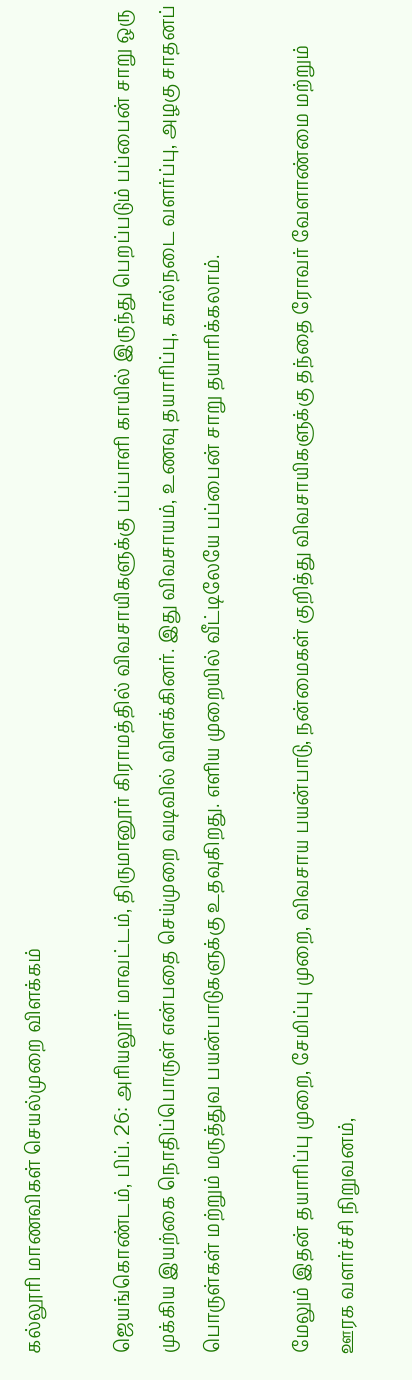கல்லூரி மாணவிகள் செயல்முறை விளக்கம்

ஜெயங்கொண்டம், பிப். 26: அரியலூர் மாவட்டம், திருமானூர் கிராமத்தில் விவசாயிகளுக்கு பப்பாளி காயில் இருந்து பெறப்படும் பப்பைன் சாறு ஒரு முக்கிய இயற்கை நொதிப்பொருள் என்பதை செய்முறை வடிவில் விளக்கினர். இது விவசாயம், உணவு தயாரிப்பு, கால்நடை வளர்ப்பு, அழகு சாதனப் பொருள்கள் மற்றும் மருத்துவ பயன்பாடுகளுக்கு உதவுகிறது. எளிய முறையில் வீட்டிலேயே பப்பைன் சாறு தயாரிக்கலாம்.

மேலும் இதன் தயாரிப்பு முறை, சேமிப்பு முறை, விவசாய பயன்பாடு, நன்மைகள் குறித்து விவசாயிகளுக்கு தந்தை ரோவர் வேளாண்மை மற்றும் ஊரக வளர்ச்சி நிறுவனம்,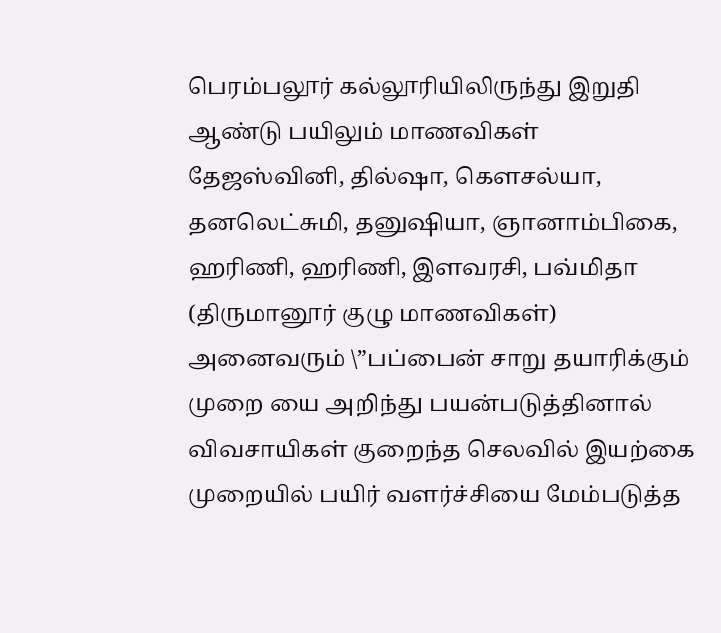பெரம்பலூர் கல்லூரியிலிருந்து இறுதி ஆண்டு பயிலும் மாணவிகள் தேஜஸ்வினி, தில்ஷா, கௌசல்யா, தனலெட்சுமி, தனுஷியா, ஞானாம்பிகை, ஹரிணி, ஹரிணி, இளவரசி, பவ்மிதா (திருமானூர் குழு மாணவிகள்) அனைவரும் \”பப்பைன் சாறு தயாரிக்கும் முறை யை அறிந்து பயன்படுத்தினால் விவசாயிகள் குறைந்த செலவில் இயற்கை முறையில் பயிர் வளர்ச்சியை மேம்படுத்த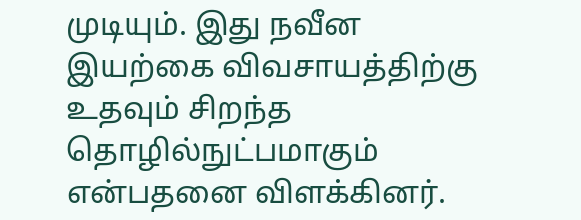முடியும். இது நவீன இயற்கை விவசாயத்திற்கு உதவும் சிறந்த தொழில்நுட்பமாகும் என்பதனை விளக்கினர்.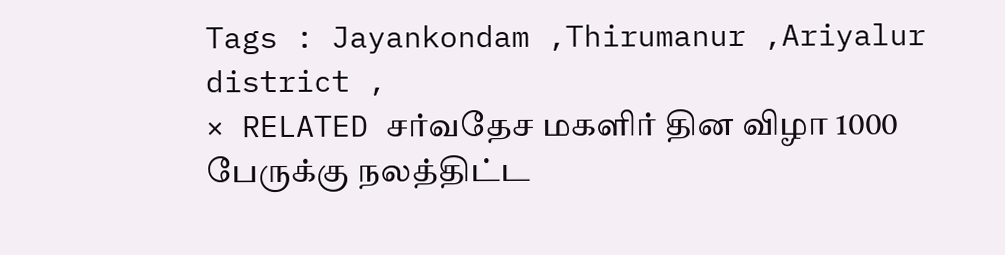Tags : Jayankondam ,Thirumanur ,Ariyalur district ,
× RELATED சர்வதேச மகளிர் தின விழா 1000 பேருக்கு நலத்திட்ட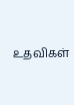உதவிகள்